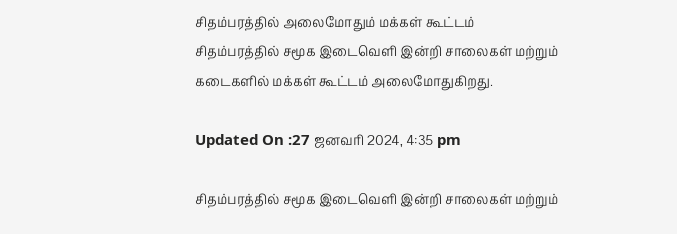சிதம்பரத்தில் அலைமோதும் மக்கள் கூட்டம்
சிதம்பரத்தில் சமூக இடைவெளி இன்றி சாலைகள் மற்றும் கடைகளில் மக்கள் கூட்டம் அலைமோதுகிறது.

Updated On :27 ஜனவரி 2024, 4:35 pm

சிதம்பரத்தில் சமூக இடைவெளி இன்றி சாலைகள் மற்றும்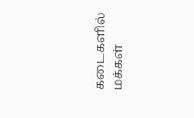கடைகளில் மக்கள்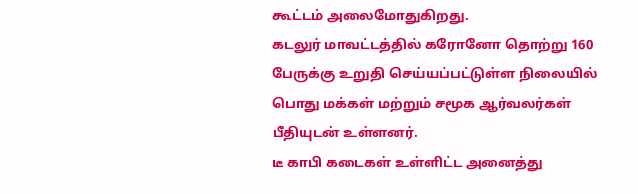கூட்டம் அலைமோதுகிறது.
கடலுர் மாவட்டத்தில் கரோனோ தொற்று 160 பேருக்கு உறுதி செய்யப்பட்டுள்ள நிலையில் பொது மக்கள் மற்றும் சமூக ஆர்வலர்கள் பீதியுடன் உள்ளனர்.
டீ காபி கடைகள் உள்ளிட்ட அனைத்து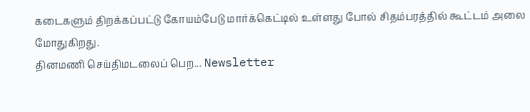கடைகளும் திறக்கப்பட்டு கோயம்பேடு மார்க்கெட்டில் உள்ளது போல் சிதம்பரத்தில் கூட்டம் அலை மோதுகிறது.
தினமணி செய்திமடலைப் பெற... Newsletter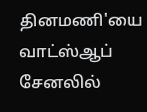தினமணி'யை வாட்ஸ்ஆப் சேனலில்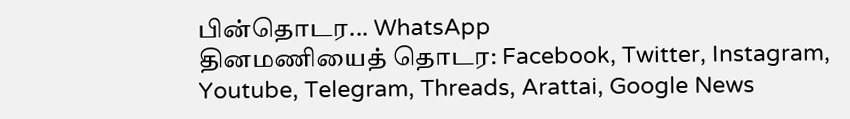பின்தொடர... WhatsApp
தினமணியைத் தொடர: Facebook, Twitter, Instagram, Youtube, Telegram, Threads, Arattai, Google News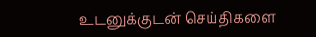உடனுக்குடன் செய்திகளை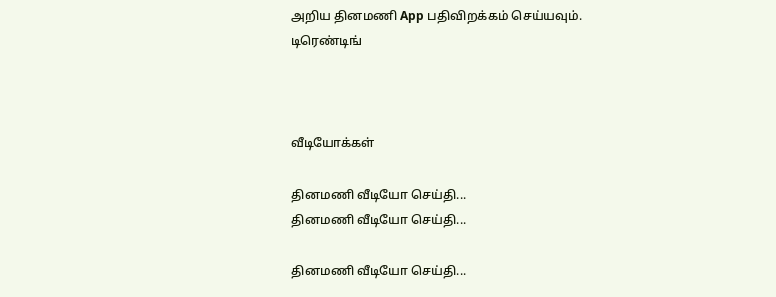அறிய தினமணி App பதிவிறக்கம் செய்யவும்.
டிரெண்டிங்



வீடியோக்கள்

தினமணி வீடியோ செய்தி...
தினமணி வீடியோ செய்தி...

தினமணி வீடியோ செய்தி...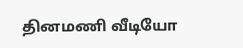தினமணி வீடியோ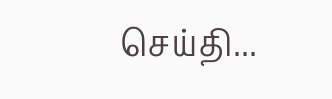செய்தி...